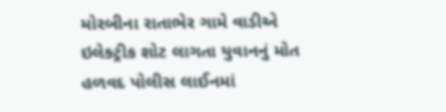મોરબીના રાતાભેર ગામે વાડીએ ઇલેક્ટ્રીક શોટ લાગતા યુવાનનું મોત હળવદ પોલીસ લાઈનમાં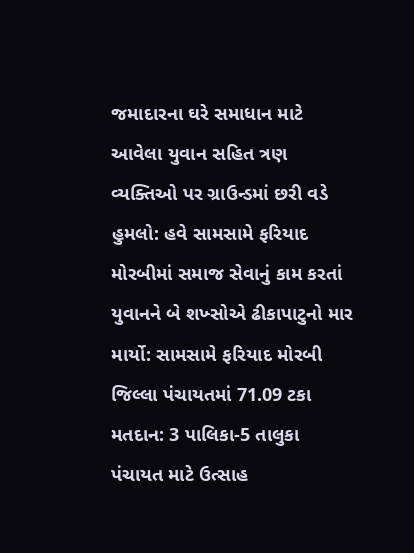જમાદારના ઘરે સમાધાન માટે આવેલા યુવાન સહિત ત્રણ વ્યક્તિઓ પર ગ્રાઉન્ડમાં છરી વડે હુમલો: હવે સામસામે ફરિયાદ મોરબીમાં સમાજ સેવાનું કામ કરતાં યુવાનને બે શખ્સોએ ઢીકાપાટુનો માર માર્યો: સામસામે ફરિયાદ મોરબી જિલ્લા પંચાયતમાં 71.09 ટકા મતદાન: 3 પાલિકા-5 તાલુકા પંચાયત માટે ઉત્સાહ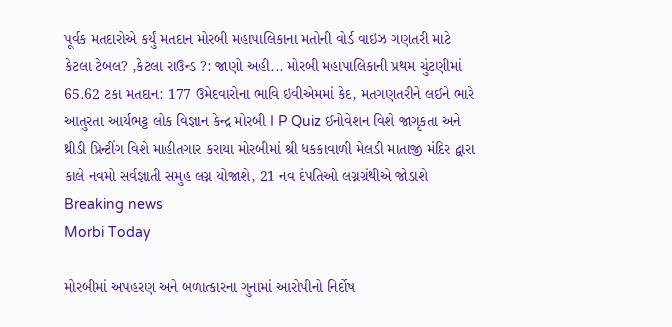પૂર્વક મતદારોએ કર્યું મતદાન મોરબી મહાપાલિકાના મતોની વોર્ડ વાઇઝ ગણતરી માટે કેટલા ટેબલ? ,કેટલા રાઉન્ડ ?: જાણો અહી... મોરબી મહાપાલિકાની પ્રથમ ચુંટણીમાં 65.62 ટકા મતદાન: 177 ઉમેદવારોના ભાવિ ઇવીએમમાં કેદ, મતગણતરીને લઈને ભારે આતુરતા આર્યભટ્ટ લોક વિજ્ઞાન કેન્દ્ર મોરબી I P Quiz ઈનોવેશન વિશે જાગૃકતા અને થ્રીડી પ્રિન્ટીંગ વિશે માહીતગાર કરાયા મોરબીમાં શ્રી ધકકાવાળી મેલડી માતાજી મંદિર દ્વારા કાલે નવમો સર્વજ્ઞાતી સમુહ લગ્ન યોજાશે, 21 નવ દંપતિઓ લગ્નગ્રંથીએ જોડાશે
Breaking news
Morbi Today

મોરબીમાં અપહરણ અને બળાત્કારના ગુનામાં આરોપીનો નિર્દોષ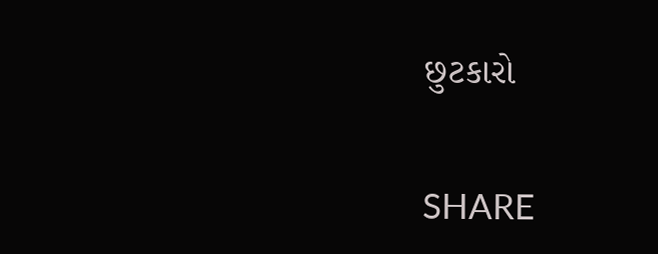છુટકારો


SHARE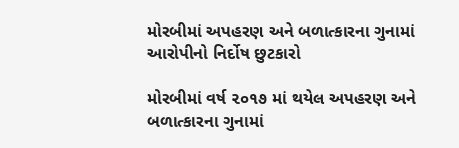મોરબીમાં અપહરણ અને બળાત્કારના ગુનામાં આરોપીનો નિર્દોષ છુટકારો

મોરબીમાં વર્ષ ૨૦૧૭ માં થયેલ અપહરણ અને બળાત્કારના ગુનામાં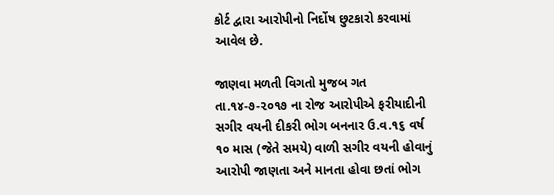કોર્ટ દ્વારા આરોપીનો નિર્દોષ છુટકારો કરવામાં આવેલ છે.

જાણવા મળતી વિગતો મુજબ ગત તા.૧૪-૭-૨૦૧૭ ના રોજ આરોપીએ ફરીયાદીની સગીર વયની દીકરી ભોગ બનનાર ઉ.વ.૧૬ વર્ષ ૧૦ માસ (જેતે સમયે) વાળી સગીર વયની હોવાનું આરોપી જાણતા અને માનતા હોવા છતાં ભોગ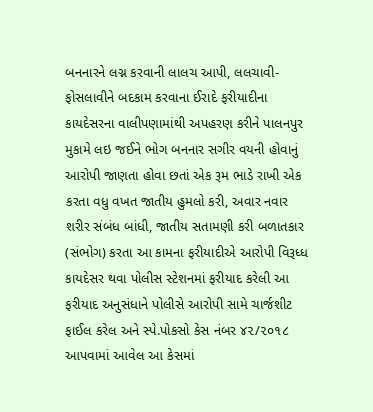બનનારને લગ્ન કરવાની લાલચ આપી, લલચાવી-ફોસલાવીને બદકામ કરવાના ઈરાદે ફરીયાદીના કાયદેસરના વાલીપણામાંથી અપહરણ કરીને પાલનપુર મુકામે લઇ જઈને ભોગ બનનાર સગીર વયની હોવાનું આરોપી જાણતા હોવા છતાં એક રૂમ ભાડે રાખી એક કરતા વધુ વખત જાતીય હુમલો કરી, અવાર નવાર શરીર સંબંધ બાંધી, જાતીય સતામણી કરી બળાતકાર (સંભોગ) કરતા આ કામના ફરીયાદીએ આરોપી વિરૂધ્ધ કાયદેસર થવા પોલીસ સ્ટેશનમાં ફરીયાદ કરેલી આ ફરીયાદ અનુસંધાને પોલીસે આરોપી સામે ચાર્જશીટ ફાઈલ કરેલ અને સ્પે.પોકસો કેસ નંબર ૪૨/૨૦૧૮ આપવામાં આવેલ આ કેસમાં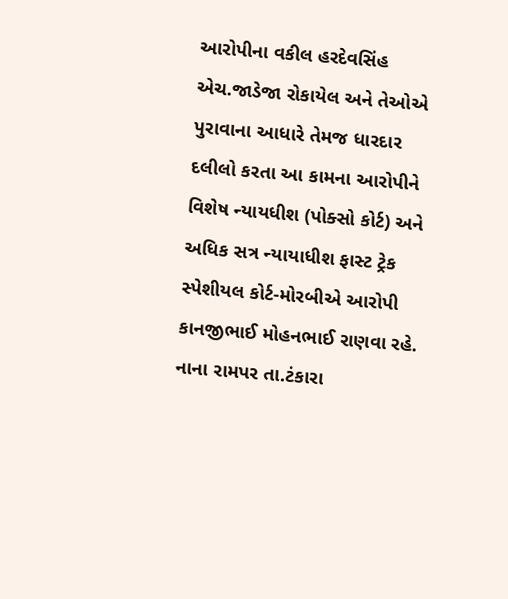આરોપીના વકીલ હરદેવસિંહ એચ.જાડેજા રોકાયેલ અને તેઓએ પુરાવાના આધારે તેમજ ધારદાર દલીલો કરતા આ કામના આરોપીને વિશેષ ન્યાયધીશ (પોક્સો કોર્ટ) અને અધિક સત્ર ન્યાયાધીશ ફાસ્ટ ટ્રેક સ્પેશીયલ કોર્ટ-મોરબીએ આરોપી કાનજીભાઈ મોહનભાઈ રાણવા રહે. નાના રામપર તા.ટંકારા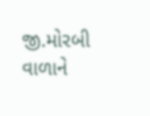જી.મોરબી વાળાને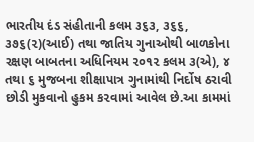ભારતીય દંડ સંહીતાની કલમ ૩૬૩, ૩૬૬, ૩૭૬(૨)(આઈ) તથા જાતિય ગુનાઓથી બાળકોના રક્ષણ બાબતના અધિનિયમ ૨૦૧૨ કલમ ૩(એ), ૪ તથા ૬ મુજબના શીક્ષાપાત્ર ગુનામાંથી નિર્દોષ ઠરાવી છોડી મુકવાનો હુકમ ક૨વામાં આવેલ છે.આ કામમાં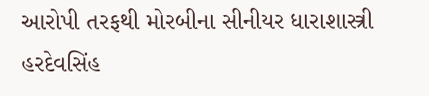આરોપી તરફથી મોરબીના સીનીયર ધારાશાસ્ત્રી હરદેવસિંહ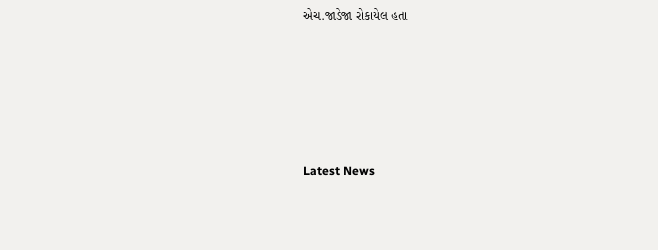એચ.જાડેજા રોકાયેલ હતા






Latest News